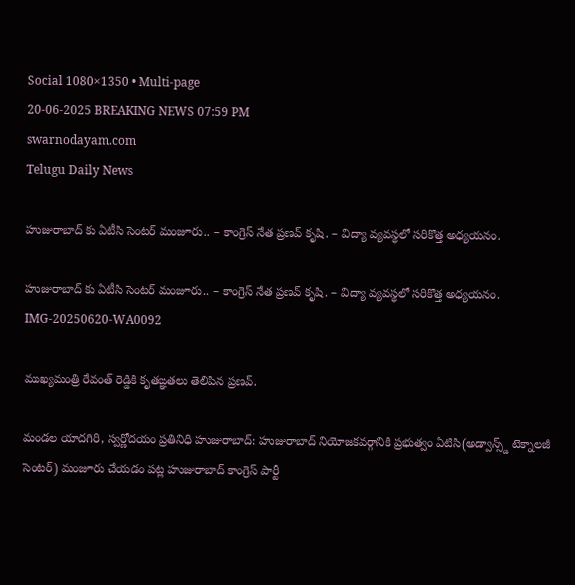Social 1080×1350 • Multi-page
20-06-2025 BREAKING NEWS 07:59 PM
swarnodayam.com
Telugu Daily News

హుజురాబాద్ కు ఏటీసి సెంటర్ మంజూరు.. – కాంగ్రెస్ నేత ప్రణవ్ కృషి. – విద్యా వ్యవస్థలో సరికొత్త అధ్యయనం.

హుజురాబాద్ కు ఏటీసి సెంటర్ మంజూరు.. – కాంగ్రెస్ నేత ప్రణవ్ కృషి. – విద్యా వ్యవస్థలో సరికొత్త అధ్యయనం.
IMG-20250620-WA0092

ముఖ్యమంత్రి రేవంత్ రెడ్డికి కృతఙ్ఞతలు తెలిపిన ప్రణవ్.

మండల యాదగిరి, స్వర్ణోదయం ప్రతినిధి హుజురాబాద్: హుజురాబాద్ నియోజకవర్గానికి ప్రభుత్వం ఏటిసి(అడ్వాన్స్డ్ టెక్నాలజీ సెంటర్) మంజూరు చేయడం పట్ల హుజురాబాద్ కాంగ్రెస్ పార్టీ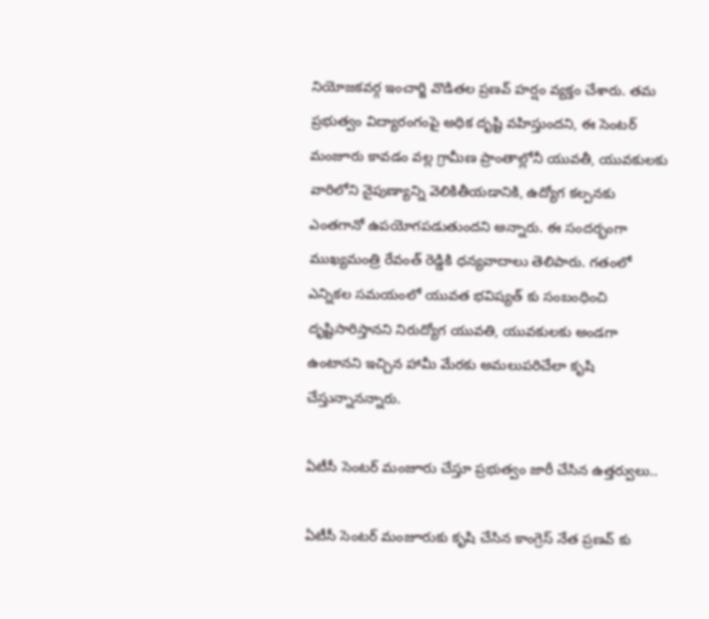నియోజకవర్గ ఇంచార్జి వొడితల ప్రణవ్ హర్షం వ్యక్తం చేశారు. తమ ప్రభుత్వం విద్యారంగంపై అధిక దృష్టి వహిస్తుందని, ఈ సెంటర్ మంజూరు కావడం వల్ల గ్రామీణ ప్రాంతాల్లోనీ యువతీ, యువకులకు వారిలోని నైపుణ్యాన్ని వెలికితీయడానికి, ఉద్యోగ కల్పనకు ఎంతగానో ఉపయోగపడుతుందని అన్నారు. ఈ సందర్భంగా ముఖ్యమంత్రి రేవంత్ రెడ్డికి ధన్యవాదాలు తెలిపారు. గతంలో ఎన్నికల సమయంలో యువత భవిష్యత్ కు సంబంధించి దృష్టిసారిస్తానని నిరుద్యోగ యువతి, యువకులకు అండగా ఉంటానని ఇచ్చిన హామీ మేరకు అమలుపరిచేలా కృషి చేస్తున్నానన్నారు.

ఏటీసీ సెంటర్ మంజూరు చేస్తూ ప్రభుత్వం జారీ చేసిన ఉత్తర్వులు..

ఏటీసీ సెంటర్ మంజూరుకు కృషి చేసిన కాంగ్రెస్ నేత ప్రణవ్ కు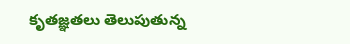కృతజ్ఞతలు తెలుపుతున్న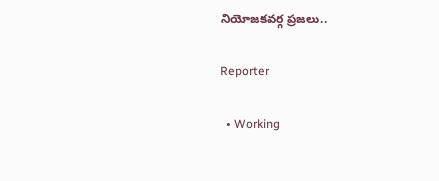నియోజకవర్గ ప్రజలు..

Reporter

  • Working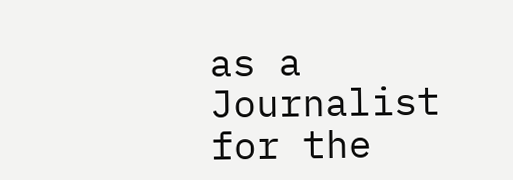as a Journalist for the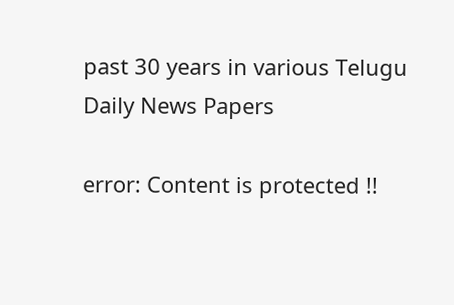past 30 years in various Telugu Daily News Papers

error: Content is protected !!